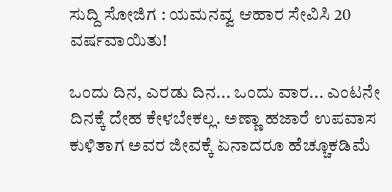ಸುದ್ದಿ ಸೋಜಿಗ : ಯಮನವ್ವ ಆಹಾರ ಸೇವಿಸಿ 20 ವರ್ಷವಾಯಿತು!

ಒಂದು ದಿನ, ಎರಡು ದಿನ... ಒಂದು ವಾರ... ಎಂಟನೇ ದಿನಕ್ಕೆ ದೇಹ ಕೇಳಬೇಕಲ್ಲ. ಅಣ್ಣಾ ಹಜಾರೆ ಉಪವಾಸ ಕುಳಿತಾಗ ಅವರ ಜೀವಕ್ಕೆ ಏನಾದರೂ ಹೆಚ್ಚೂಕಡಿಮೆ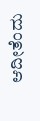ಆದೀತೆಂದು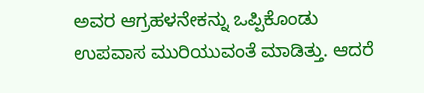ಅವರ ಆಗ್ರಹಳನೇಕನ್ನು ಒಪ್ಪಿಕೊಂಡು ಉಪವಾಸ ಮುರಿಯುವಂತೆ ಮಾಡಿತ್ತು. ಆದರೆ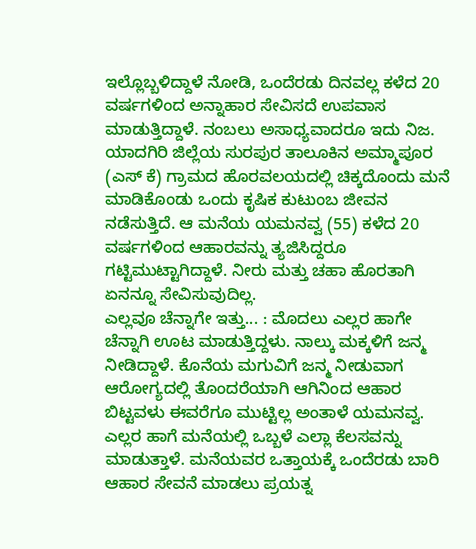ಇಲ್ಲೊಬ್ಬಳಿದ್ದಾಳೆ ನೋಡಿ, ಒಂದೆರಡು ದಿನವಲ್ಲ ಕಳೆದ 20 ವರ್ಷಗಳಿಂದ ಅನ್ನಾಹಾರ ಸೇವಿಸದೆ ಉಪವಾಸ ಮಾಡುತ್ತಿದ್ದಾಳೆ. ನಂಬಲು ಅಸಾಧ್ಯವಾದರೂ ಇದು ನಿಜ.
ಯಾದಗಿರಿ ಜಿಲ್ಲೆಯ ಸುರಪುರ ತಾಲೂಕಿನ ಅಮ್ಮಾಪೂರ (ಎಸ್ ಕೆ) ಗ್ರಾಮದ ಹೊರವಲಯದಲ್ಲಿ ಚಿಕ್ಕದೊಂದು ಮನೆ ಮಾಡಿಕೊಂಡು ಒಂದು ಕೃಷಿಕ ಕುಟುಂಬ ಜೀವನ ನಡೆಸುತ್ತಿದೆ. ಆ ಮನೆಯ ಯಮನವ್ವ (55) ಕಳೆದ 20 ವರ್ಷಗಳಿಂದ ಆಹಾರವನ್ನು ತ್ಯಜಿಸಿದ್ದರೂ ಗಟ್ಟಿಮುಟ್ಟಾಗಿದ್ದಾಳೆ. ನೀರು ಮತ್ತು ಚಹಾ ಹೊರತಾಗಿ ಏನನ್ನೂ ಸೇವಿಸುವುದಿಲ್ಲ.
ಎಲ್ಲವೂ ಚೆನ್ನಾಗೇ ಇತ್ತು... : ಮೊದಲು ಎಲ್ಲರ ಹಾಗೇ ಚೆನ್ನಾಗಿ ಊಟ ಮಾಡುತ್ತಿದ್ದಳು. ನಾಲ್ಕು ಮಕ್ಕಳಿಗೆ ಜನ್ಮ ನೀಡಿದ್ದಾಳೆ. ಕೊನೆಯ ಮಗುವಿಗೆ ಜನ್ಮ ನೀಡುವಾಗ ಆರೋಗ್ಯದಲ್ಲಿ ತೊಂದರೆಯಾಗಿ ಆಗಿನಿಂದ ಆಹಾರ ಬಿಟ್ಟವಳು ಈವರೆಗೂ ಮುಟ್ಟಿಲ್ಲ ಅಂತಾಳೆ ಯಮನವ್ವ. ಎಲ್ಲರ ಹಾಗೆ ಮನೆಯಲ್ಲಿ ಒಬ್ಬಳೆ ಎಲ್ಲಾ ಕೆಲಸವನ್ನು ಮಾಡುತ್ತಾಳೆ. ಮನೆಯವರ ಒತ್ತಾಯಕ್ಕೆ ಒಂದೆರಡು ಬಾರಿ ಆಹಾರ ಸೇವನೆ ಮಾಡಲು ಪ್ರಯತ್ನ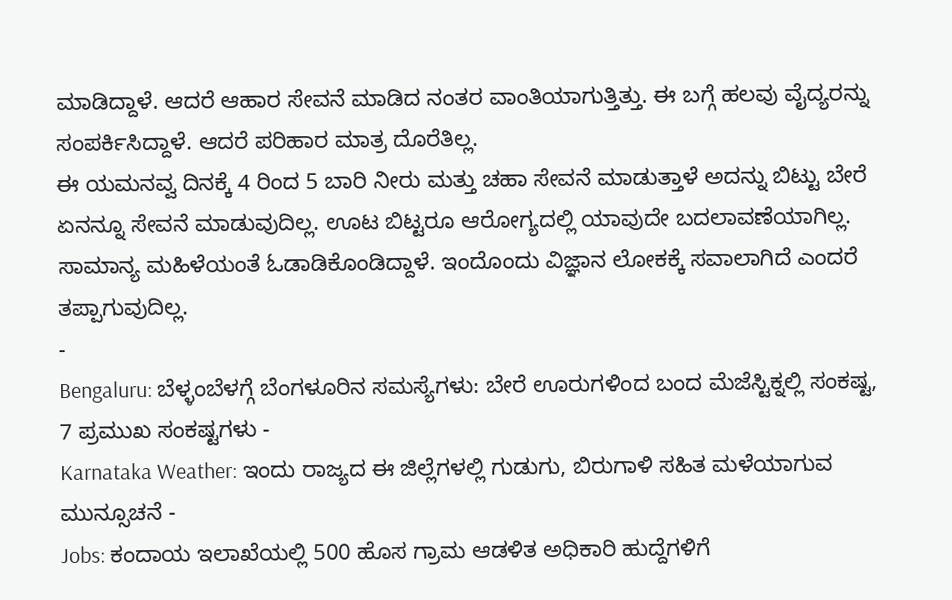ಮಾಡಿದ್ದಾಳೆ. ಆದರೆ ಆಹಾರ ಸೇವನೆ ಮಾಡಿದ ನಂತರ ವಾಂತಿಯಾಗುತ್ತಿತ್ತು. ಈ ಬಗ್ಗೆ ಹಲವು ವೈದ್ಯರನ್ನು ಸಂಪರ್ಕಿಸಿದ್ದಾಳೆ. ಆದರೆ ಪರಿಹಾರ ಮಾತ್ರ ದೊರೆತಿಲ್ಲ.
ಈ ಯಮನವ್ವ ದಿನಕ್ಕೆ 4 ರಿಂದ 5 ಬಾರಿ ನೀರು ಮತ್ತು ಚಹಾ ಸೇವನೆ ಮಾಡುತ್ತಾಳೆ ಅದನ್ನು ಬಿಟ್ಟು ಬೇರೆ ಏನನ್ನೂ ಸೇವನೆ ಮಾಡುವುದಿಲ್ಲ. ಊಟ ಬಿಟ್ಟರೂ ಆರೋಗ್ಯದಲ್ಲಿ ಯಾವುದೇ ಬದಲಾವಣೆಯಾಗಿಲ್ಲ. ಸಾಮಾನ್ಯ ಮಹಿಳೆಯಂತೆ ಓಡಾಡಿಕೊಂಡಿದ್ದಾಳೆ. ಇಂದೊಂದು ವಿಜ್ಞಾನ ಲೋಕಕ್ಕೆ ಸವಾಲಾಗಿದೆ ಎಂದರೆ ತಪ್ಪಾಗುವುದಿಲ್ಲ.
-
Bengaluru: ಬೆಳ್ಳಂಬೆಳಗ್ಗೆ ಬೆಂಗಳೂರಿನ ಸಮಸ್ಯೆಗಳು: ಬೇರೆ ಊರುಗಳಿಂದ ಬಂದ ಮೆಜೆಸ್ಟಿಕ್ನಲ್ಲಿ ಸಂಕಷ್ಟ, 7 ಪ್ರಮುಖ ಸಂಕಷ್ಟಗಳು -
Karnataka Weather: ಇಂದು ರಾಜ್ಯದ ಈ ಜಿಲ್ಲೆಗಳಲ್ಲಿ ಗುಡುಗು, ಬಿರುಗಾಳಿ ಸಹಿತ ಮಳೆಯಾಗುವ ಮುನ್ಸೂಚನೆ -
Jobs: ಕಂದಾಯ ಇಲಾಖೆಯಲ್ಲಿ 500 ಹೊಸ ಗ್ರಾಮ ಆಡಳಿತ ಅಧಿಕಾರಿ ಹುದ್ದೆಗಳಿಗೆ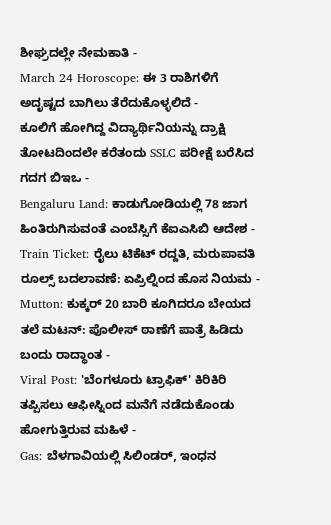ಶೀಘ್ರದಲ್ಲೇ ನೇಮಕಾತಿ -
March 24 Horoscope: ಈ 3 ರಾಶಿಗಳಿಗೆ ಅದೃಷ್ಟದ ಬಾಗಿಲು ತೆರೆದುಕೊಳ್ಳಲಿದೆ -
ಕೂಲಿಗೆ ಹೋಗಿದ್ದ ವಿದ್ಯಾರ್ಥಿನಿಯನ್ನು ದ್ರಾಕ್ಷಿ ತೋಟದಿಂದಲೇ ಕರೆತಂದು SSLC ಪರೀಕ್ಷೆ ಬರೆಸಿದ ಗದಗ ಬಿಇಒ -
Bengaluru Land: ಕಾಡುಗೋಡಿಯಲ್ಲಿ 78 ಜಾಗ ಹಿಂತಿರುಗಿಸುವಂತೆ ಎಂಬೆಸ್ಸಿಗೆ ಕೆಐಎಸಿಬಿ ಆದೇಶ -
Train Ticket: ರೈಲು ಟಿಕೆಟ್ ರದ್ದತಿ, ಮರುಪಾವತಿ ರೂಲ್ಸ್ ಬದಲಾವಣೆ: ಏಪ್ರಿಲ್ನಿಂದ ಹೊಸ ನಿಯಮ -
Mutton: ಕುಕ್ಕರ್ 20 ಬಾರಿ ಕೂಗಿದರೂ ಬೇಯದ ತಲೆ ಮಟನ್: ಪೊಲೀಸ್ ಠಾಣೆಗೆ ಪಾತ್ರೆ ಹಿಡಿದು ಬಂದು ರಾದ್ಧಾಂತ -
Viral Post: 'ಬೆಂಗಳೂರು ಟ್ರಾಫಿಕ್' ಕಿರಿಕಿರಿ ತಪ್ಪಿಸಲು ಆಫೀಸ್ನಿಂದ ಮನೆಗೆ ನಡೆದುಕೊಂಡು ಹೋಗುತ್ತಿರುವ ಮಹಿಳೆ -
Gas: ಬೆಳಗಾವಿಯಲ್ಲಿ ಸಿಲಿಂಡರ್, ಇಂಧನ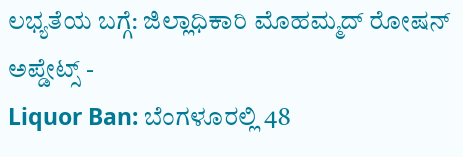ಲಭ್ಯತೆಯ ಬಗ್ಗೆ: ಜಿಲ್ಲಾಧಿಕಾರಿ ಮೊಹಮ್ಮದ್ ರೋಷನ್ ಅಪ್ಡೇಟ್ಸ್ -
Liquor Ban: ಬೆಂಗಳೂರಲ್ಲಿ 48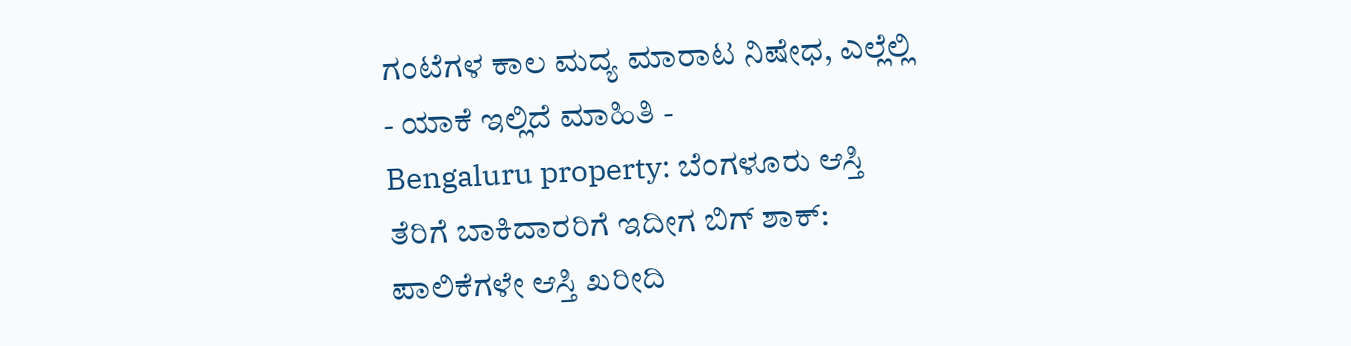ಗಂಟೆಗಳ ಕಾಲ ಮದ್ಯ ಮಾರಾಟ ನಿಷೇಧ, ಎಲ್ಲೆಲ್ಲಿ - ಯಾಕೆ ಇಲ್ಲಿದೆ ಮಾಹಿತಿ -
Bengaluru property: ಬೆಂಗಳೂರು ಆಸ್ತಿ ತೆರಿಗೆ ಬಾಕಿದಾರರಿಗೆ ಇದೀಗ ಬಿಗ್ ಶಾಕ್: ಪಾಲಿಕೆಗಳೇ ಆಸ್ತಿ ಖರೀದಿ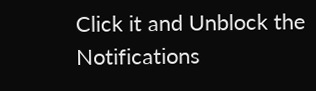Click it and Unblock the Notifications